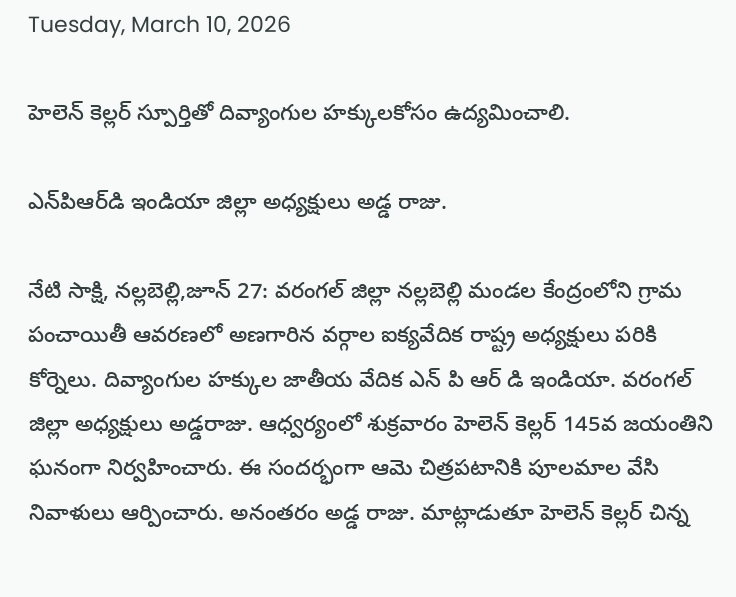Tuesday, March 10, 2026

హెలెన్ కెల్లర్ స్పూర్తితో దివ్యాంగుల హ‌క్కుల‌కోసం ఉద్య‌మించాలి.

ఎన్‌పిఆర్‌డి ఇండియా జిల్లా అధ్య‌క్షులు అడ్డ రాజు.

నేటి సాక్షి, నల్లబెల్లి,జూన్ 27: వరంగల్ జిల్లా నల్లబెల్లి మండల కేంద్రంలోని గ్రామ పంచాయితీ ఆవరణలో అణగారిన వర్గాల ఐక్యవేదిక రాష్ట్ర అధ్యక్షులు పరికి కోర్నెలు. దివ్యాంగుల హక్కుల జాతీయ వేదిక ఎన్ పి ఆర్ డి ఇండియా. వరంగల్ జిల్లా అధ్యక్షులు అడ్డరాజు. ఆధ్వర్యంలో శుక్రవారం హెలెన్ కెల్లర్ 145వ జయంతిని ఘనంగా నిర్వహించారు. ఈ సందర్భంగా ఆమె చిత్రపటానికి పూలమాల వేసి నివాళులు ఆర్పించారు. అనంతరం అడ్డ రాజు. మాట్లాడుతూ హెలెన్ కెల్లర్ చిన్న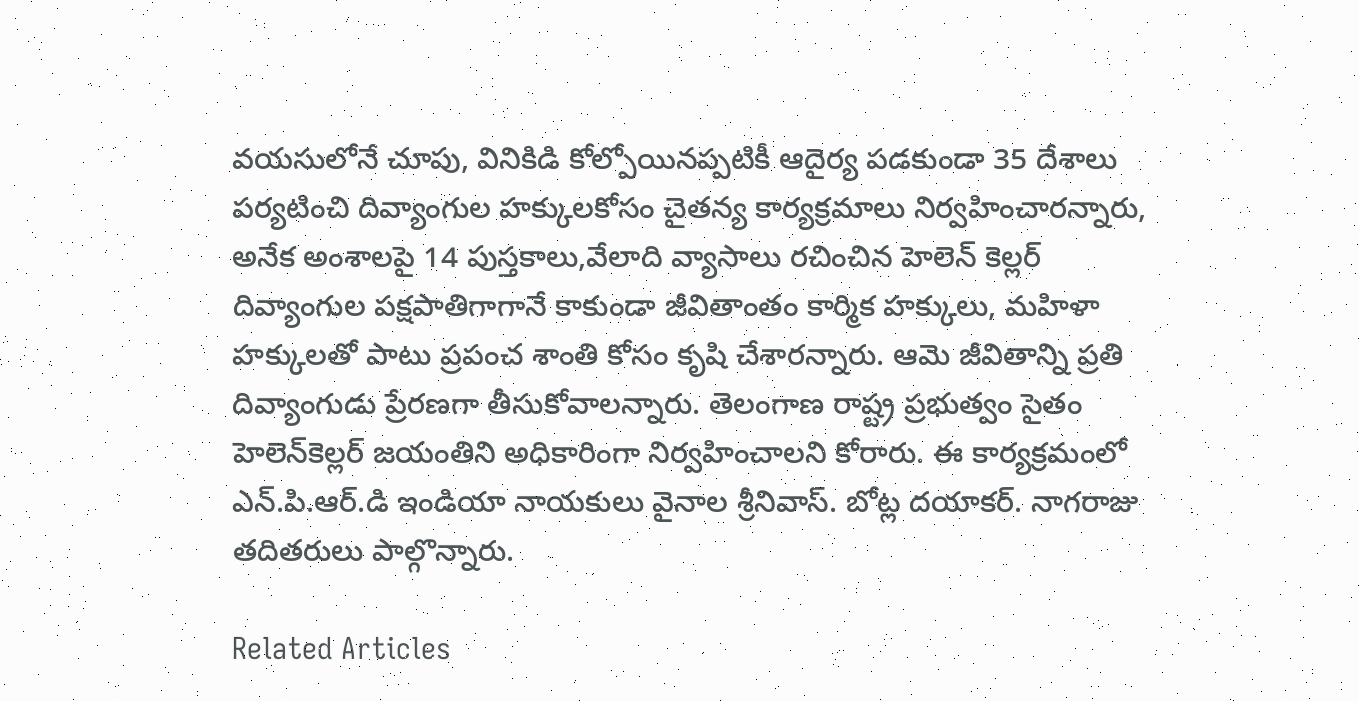వ‌య‌సులోనే చూపు, వినికిడి కోల్పోయినప్పటికీ ఆదైర్య ప‌డ‌కుండా 35 దేశాలు పర్యటించి దివ్యాంగుల హ‌క్కుల‌కోసం చైత‌న్య కార్య‌క్ర‌మాలు నిర్వహించారన్నారు, అనేక అంశాలపై 14 పుస్తకాలు,వేలాది వ్యాసాలు రచించిన హెలెన్ కెల్లర్ దివ్యాంగుల పక్షపాతిగాగానే కాకుండా జీవితాంతం కార్మిక హక్కులు, మహిళా హక్కులతో పాటు ప్రపంచ శాంతి కోసం కృషి చేశార‌న్నారు. ఆమె జీవితాన్ని ప్రతి దివ్యాంగుడు ప్రేరణగా తీసుకోవాలన్నారు. తెలంగాణ రాష్ట్ర ప్ర‌భుత్వం సైతం హెలెన్‌కెల్ల‌ర్ జ‌యంతిని అధికారింగా నిర్వ‌హించాల‌ని కోరారు. ఈ కార్యక్రమంలో ఎన్.పి.ఆర్.డి ఇండియా నాయకులు వైనాల శ్రీనివాస్. బోట్ల దయాకర్. నాగరాజు తదితరులు పాల్గొన్నారు.

Related Articles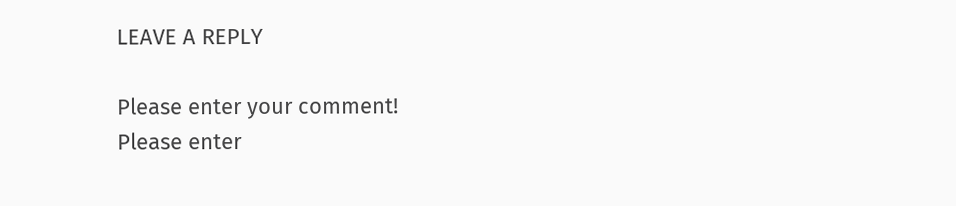LEAVE A REPLY

Please enter your comment!
Please enter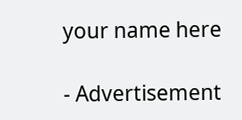your name here

- Advertisement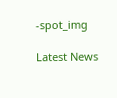-spot_img

Latest News